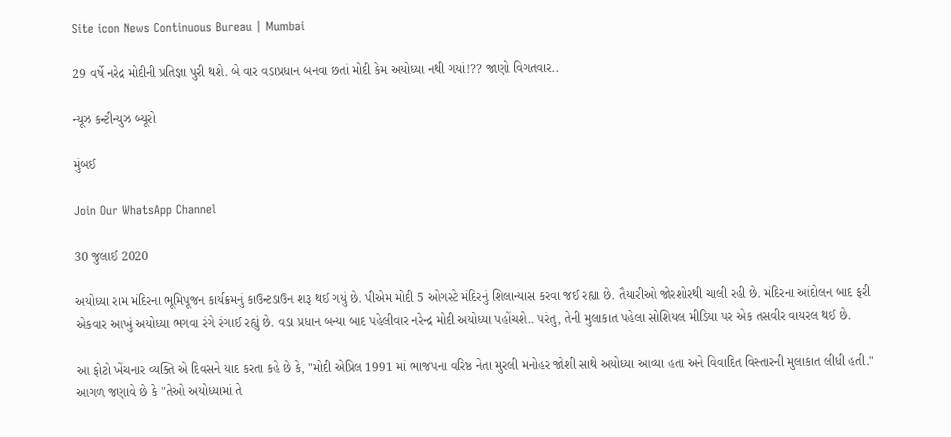Site icon News Continuous Bureau | Mumbai

29 વર્ષે નરેદ્ર મોદીની પ્રતિજ્ઞા પુરી થશે. બે વાર વડાપ્રધાન બનવા છતાં મોદી કેમ અયોધ્યા નથી ગયાં!?? જાણો વિગતવાર..

ન્યૂઝ કન્ટીન્યુઝ બ્યૂરો

મુંબઈ

Join Our WhatsApp Channel

30 જુલાઈ 2020

અયોધ્યા રામ મંદિરના ભૂમિપૂજન કાર્યક્રમનું કાઉન્ટડાઉન શરૂ થઈ ગયું છે. પીએમ મોદી 5 ઓગસ્ટે મંદિરનું શિલાન્યાસ કરવા જઈ રહ્યા છે. તૈયારીઓ જોરશોરથી ચાલી રહી છે. મંદિરના આંદોલન બાદ ફરી એકવાર આખું અયોધ્યા ભગવા રંગે રંગાઈ રહ્યું છે. વડા પ્રધાન બન્યા બાદ પહેલીવાર નરેન્દ્ર મોદી અયોધ્યા પહોંચશે.. પરંતુ, તેની મુલાકાત પહેલા સોશિયલ મીડિયા પર એક તસવીર વાયરલ થઈ છે.

આ ફોટો ખેંચનાર વ્યક્તિ એ દિવસને યાદ કરતા કહે છે કે, "મોદી એપ્રિલ 1991 માં ભાજપના વરિષ્ઠ નેતા મુરલી મનોહર જોશી સાથે અયોધ્યા આવ્યા હતા અને વિવાદિત વિસ્તારની મુલાકાત લીધી હતી."  આગળ જણાવે છે કે "તેઓ અયોધ્યામાં તે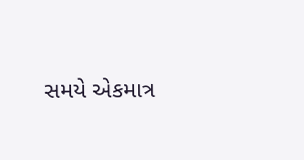સમયે એકમાત્ર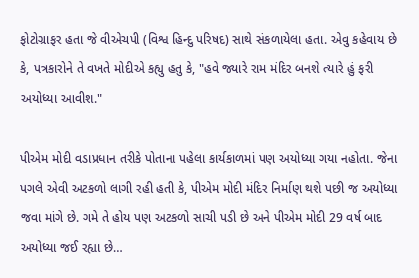ફોટોગ્રાફર હતા જે વીએચપી (વિશ્વ હિન્દુ પરિષદ) સાથે સંકળાયેલા હતા. એવુ કહેવાય છે કે, પત્રકારોને તે વખતે મોદીએ કહ્યુ હતુ કે, "હવે જ્યારે રામ મંદિર બનશે ત્યારે હું ફરી અયોધ્યા આવીશ."

પીએમ મોદી વડાપ્રધાન તરીકે પોતાના પહેલા કાર્યકાળમાં પણ અયોધ્યા ગયા નહોતા. જેના પગલે એવી અટકળો લાગી રહી હતી કે, પીએમ મોદી મંદિર નિર્માણ થશે પછી જ અયોધ્યા જવા માંગે છે. ગમે તે હોય પણ અટકળો સાચી પડી છે અને પીએમ મોદી 29 વર્ષ બાદ અયોધ્યા જઈ રહ્યા છે…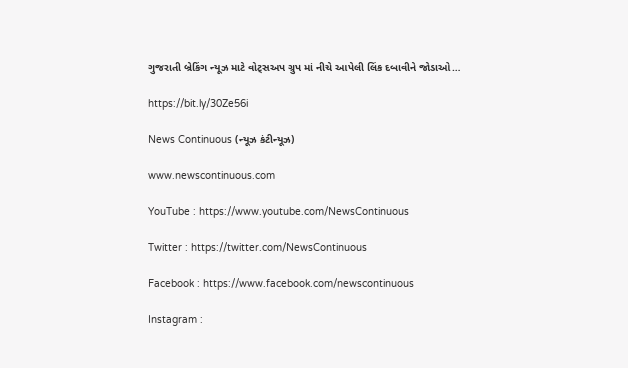ગુજરાતી બ્રેકિંગ ન્યૂઝ માટે વોટ્સઅપ ગ્રુપ માં નીચે આપેલી લિંક દબાવીને જોડાઓ…

https://bit.ly/30Ze56i

News Continuous (ન્યૂઝ કંટીન્યૂઝ)

www.newscontinuous.com

YouTube : https://www.youtube.com/NewsContinuous

Twitter : https://twitter.com/NewsContinuous

Facebook : https://www.facebook.com/newscontinuous

Instagram :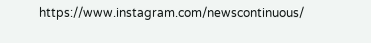https://www.instagram.com/newscontinuous/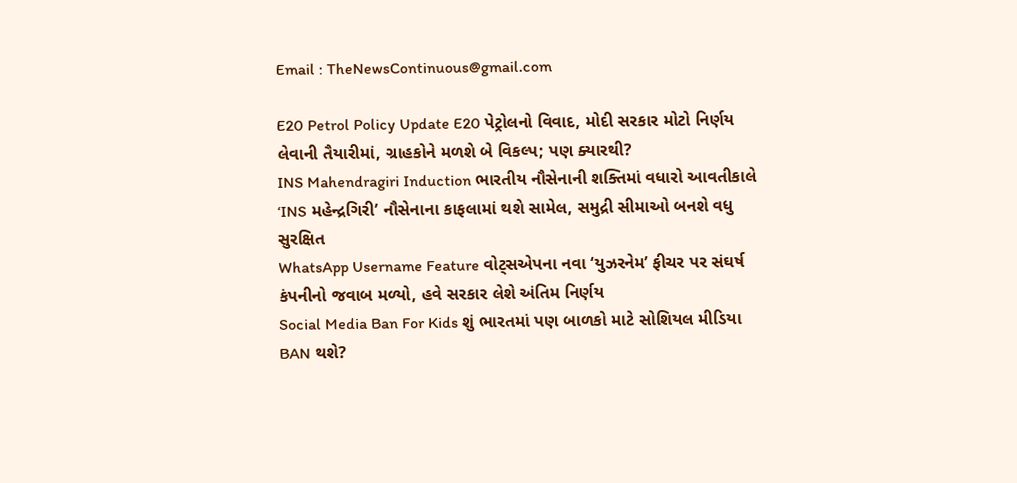Email : TheNewsContinuous@gmail.com

E20 Petrol Policy Update E20 પેટ્રોલનો વિવાદ, મોદી સરકાર મોટો નિર્ણય લેવાની તૈયારીમાં, ગ્રાહકોને મળશે બે વિકલ્પ; પણ ક્યારથી?
INS Mahendragiri Induction ભારતીય નૌસેનાની શક્તિમાં વધારો આવતીકાલે ‘INS મહેન્દ્રગિરી’ નૌસેનાના કાફલામાં થશે સામેલ, સમુદ્રી સીમાઓ બનશે વધુ સુરક્ષિત
WhatsApp Username Feature વોટ્સએપના નવા ‘યુઝરનેમ’ ફીચર પર સંઘર્ષ કંપનીનો જવાબ મળ્યો, હવે સરકાર લેશે અંતિમ નિર્ણય
Social Media Ban For Kids શું ભારતમાં પણ બાળકો માટે સોશિયલ મીડિયા BAN થશે?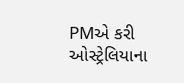PMએ કરી ઓસ્ટ્રેલિયાના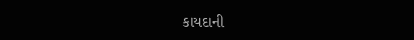કાયદાની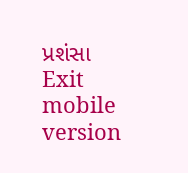પ્રશંસા
Exit mobile version